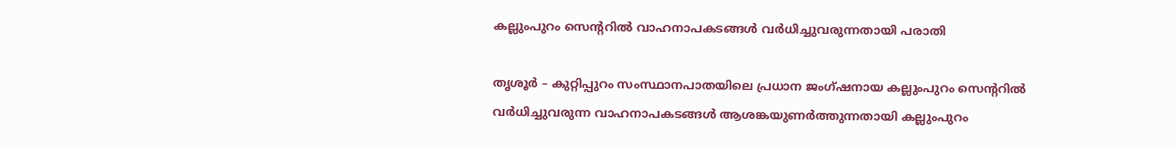കല്ലുംപുറം സെന്ററില്‍ വാഹനാപകടങ്ങള്‍ വര്‍ധിച്ചുവരുന്നതായി പരാതി

തൃശൂര്‍ – കുറ്റിപ്പുറം സംസ്ഥാനപാതയിലെ പ്രധാന ജംഗ്ഷനായ കല്ലുംപുറം സെന്ററില്‍ വര്‍ധിച്ചുവരുന്ന വാഹനാപകടങ്ങള്‍ ആശങ്കയുണര്‍ത്തുന്നതായി കല്ലുംപുറം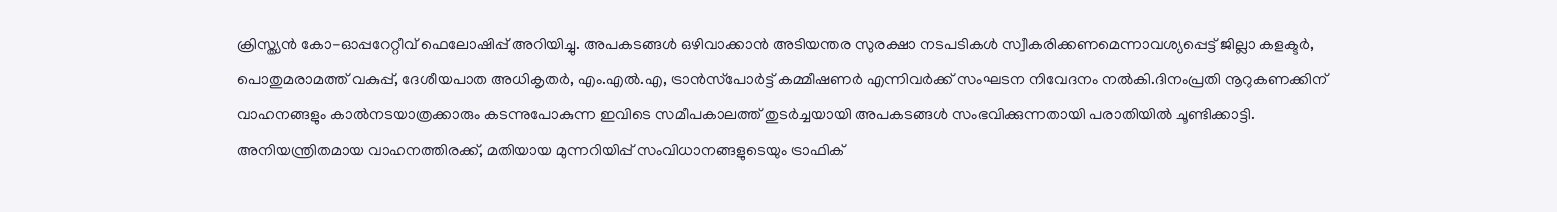ക്രിസ്ത്യന്‍ കോ-ഓപ്പറേറ്റീവ് ഫെലോഷിപ്പ് അറിയിച്ചു. അപകടങ്ങള്‍ ഒഴിവാക്കാന്‍ അടിയന്തര സുരക്ഷാ നടപടികള്‍ സ്വീകരിക്കണമെന്നാവശ്യപ്പെട്ട് ജില്ലാ കളക്ടര്‍, പൊതുമരാമത്ത് വകുപ്പ്, ദേശീയപാത അധികൃതര്‍, എം.എല്‍.എ, ട്രാന്‍സ്‌പോര്‍ട്ട് കമ്മീഷണര്‍ എന്നിവര്‍ക്ക് സംഘടന നിവേദനം നല്‍കി.ദിനംപ്രതി നൂറുകണക്കിന് വാഹനങ്ങളും കാല്‍നടയാത്രക്കാരും കടന്നുപോകുന്ന ഇവിടെ സമീപകാലത്ത് തുടര്‍ച്ചയായി അപകടങ്ങള്‍ സംഭവിക്കുന്നതായി പരാതിയില്‍ ചൂണ്ടിക്കാട്ടി. അനിയന്ത്രിതമായ വാഹനത്തിരക്ക്, മതിയായ മുന്നറിയിപ്പ് സംവിധാനങ്ങളുടെയും ട്രാഫിക്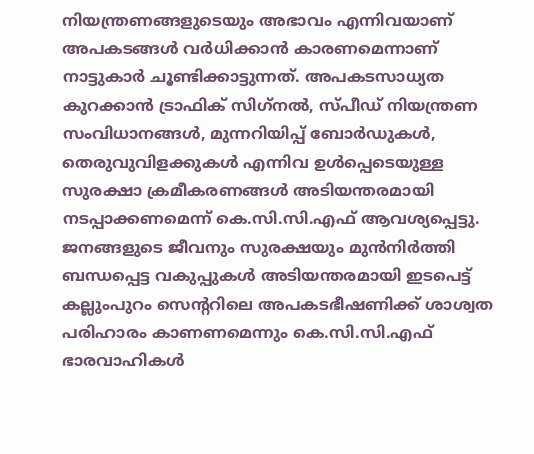നിയന്ത്രണങ്ങളുടെയും അഭാവം എന്നിവയാണ് അപകടങ്ങള്‍ വര്‍ധിക്കാന്‍ കാരണമെന്നാണ് നാട്ടുകാര്‍ ചൂണ്ടിക്കാട്ടുന്നത്. അപകടസാധ്യത കുറക്കാന്‍ ട്രാഫിക് സിഗ്‌നല്‍, സ്പീഡ് നിയന്ത്രണ സംവിധാനങ്ങള്‍, മുന്നറിയിപ്പ് ബോര്‍ഡുകള്‍, തെരുവുവിളക്കുകള്‍ എന്നിവ ഉള്‍പ്പെടെയുള്ള സുരക്ഷാ ക്രമീകരണങ്ങള്‍ അടിയന്തരമായി നടപ്പാക്കണമെന്ന് കെ.സി.സി.എഫ് ആവശ്യപ്പെട്ടു. ജനങ്ങളുടെ ജീവനും സുരക്ഷയും മുന്‍നിര്‍ത്തി ബന്ധപ്പെട്ട വകുപ്പുകള്‍ അടിയന്തരമായി ഇടപെട്ട് കല്ലുംപുറം സെന്ററിലെ അപകടഭീഷണിക്ക് ശാശ്വത പരിഹാരം കാണണമെന്നും കെ.സി.സി.എഫ് ഭാരവാഹികള്‍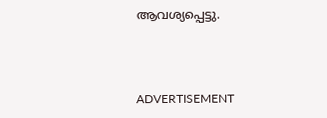ആവശ്യപ്പെട്ടു.



ADVERTISEMENT